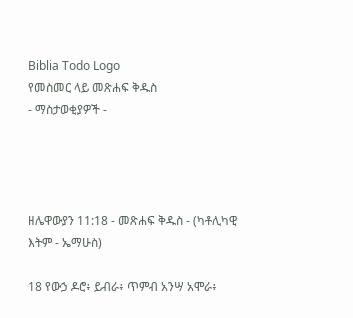Biblia Todo Logo
የመስመር ላይ መጽሐፍ ቅዱስ
- ማስታወቂያዎች -




ዘሌዋውያን 11:18 - መጽሐፍ ቅዱስ - (ካቶሊካዊ እትም - ኤማሁስ)

18 የውኃ ዶሮ፥ ይብራ፥ ጥምብ አንሣ አሞራ፥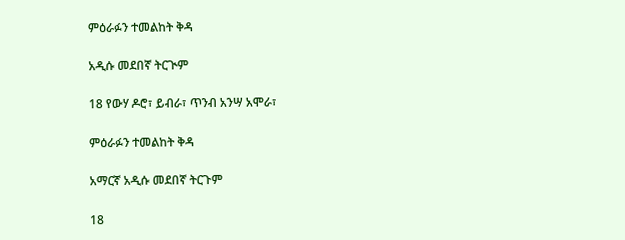ምዕራፉን ተመልከት ቅዳ

አዲሱ መደበኛ ትርጒም

18 የውሃ ዶሮ፣ ይብራ፣ ጥንብ አንሣ አሞራ፣

ምዕራፉን ተመልከት ቅዳ

አማርኛ አዲሱ መደበኛ ትርጉም

18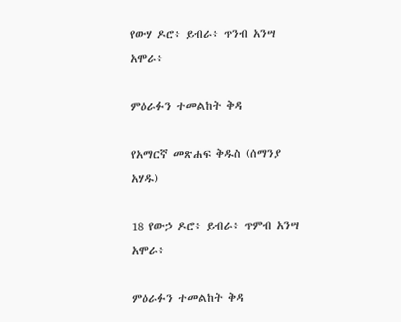የውሃ ዶሮ፥ ይብራ፥ ጥንብ አንሣ አሞራ፥

ምዕራፉን ተመልከት ቅዳ

የአማርኛ መጽሐፍ ቅዱስ (ሰማንያ አሃዱ)

18 የውኃ ዶሮ፥ ይብራ፥ ጥምብ አንሣ አሞራ፥

ምዕራፉን ተመልከት ቅዳ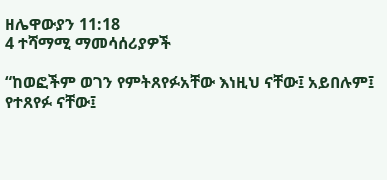ዘሌዋውያን 11:18
4 ተሻማሚ ማመሳሰሪያዎች

“ከወፎችም ወገን የምትጸየፉአቸው እነዚህ ናቸው፤ አይበሉም፤ የተጸየፉ ናቸው፤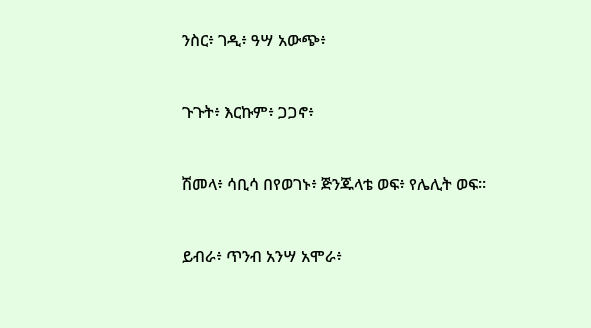ንስር፥ ገዲ፥ ዓሣ አውጭ፥


ጉጉት፥ እርኩም፥ ጋጋኖ፥


ሽመላ፥ ሳቢሳ በየወገኑ፥ ጅንጁላቴ ወፍ፥ የሌሊት ወፍ።


ይብራ፥ ጥንብ አንሣ አሞራ፥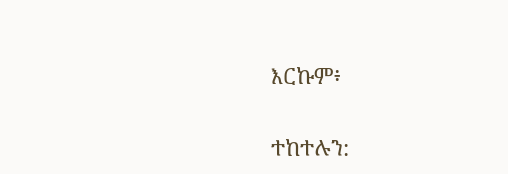እርኩም፥


ተከተሉን: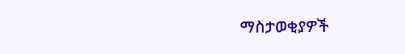ማስታወቂያዎች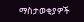ማስታወቂያዎች